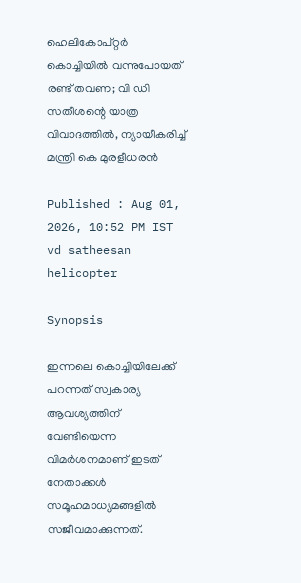ഹെലികോപ്റ്റർ കൊച്ചിയിൽ വന്നുപോയത് രണ്ട് തവണ; വി ഡി സതീശന്റെ യാത്ര വിവാദത്തിൽ, ന്യായീകരിച്ച് മന്ത്രി കെ മുരളീധരന്‍

Published : Aug 01, 2026, 10:52 PM IST
vd satheesan helicopter

Synopsis

ഇന്നലെ കൊച്ചിയിലേക്ക് പറന്നത് സ്വകാര്യ ആവശ്യത്തിന് വേണ്ടിയെന്ന വിമർശനമാണ് ഇടത് നേതാക്കൾ സമൂഹമാധ്യമങ്ങളിൽ സജീവമാക്കുന്നത്.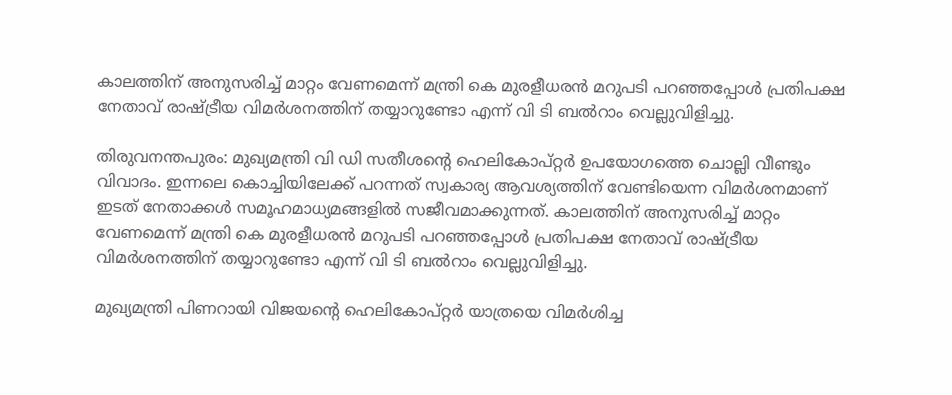കാലത്തിന് അനുസരിച്ച് മാറ്റം വേണമെന്ന് മന്ത്രി കെ മുരളീധരൻ മറുപടി പറഞ്ഞപ്പോൾ പ്രതിപക്ഷ നേതാവ് രാഷ്ട്രീയ വിമർശനത്തിന് തയ്യാറുണ്ടോ എന്ന് വി ടി ബൽറാം വെല്ലുവിളിച്ചു.

തിരുവനന്തപുരം: മുഖ്യമന്ത്രി വി ഡി സതീശന്റെ ഹെലികോപ്റ്റർ ഉപയോഗത്തെ ചൊല്ലി വീണ്ടും വിവാദം. ഇന്നലെ കൊച്ചിയിലേക്ക് പറന്നത് സ്വകാര്യ ആവശ്യത്തിന് വേണ്ടിയെന്ന വിമർശനമാണ് ഇടത് നേതാക്കൾ സമൂഹമാധ്യമങ്ങളിൽ സജീവമാക്കുന്നത്. കാലത്തിന് അനുസരിച്ച് മാറ്റം വേണമെന്ന് മന്ത്രി കെ മുരളീധരൻ മറുപടി പറഞ്ഞപ്പോൾ പ്രതിപക്ഷ നേതാവ് രാഷ്ട്രീയ വിമർശനത്തിന് തയ്യാറുണ്ടോ എന്ന് വി ടി ബൽറാം വെല്ലുവിളിച്ചു.

മുഖ്യമന്ത്രി പിണറായി വിജയന്റെ ഹെലികോപ്റ്റർ യാത്രയെ വിമർശിച്ച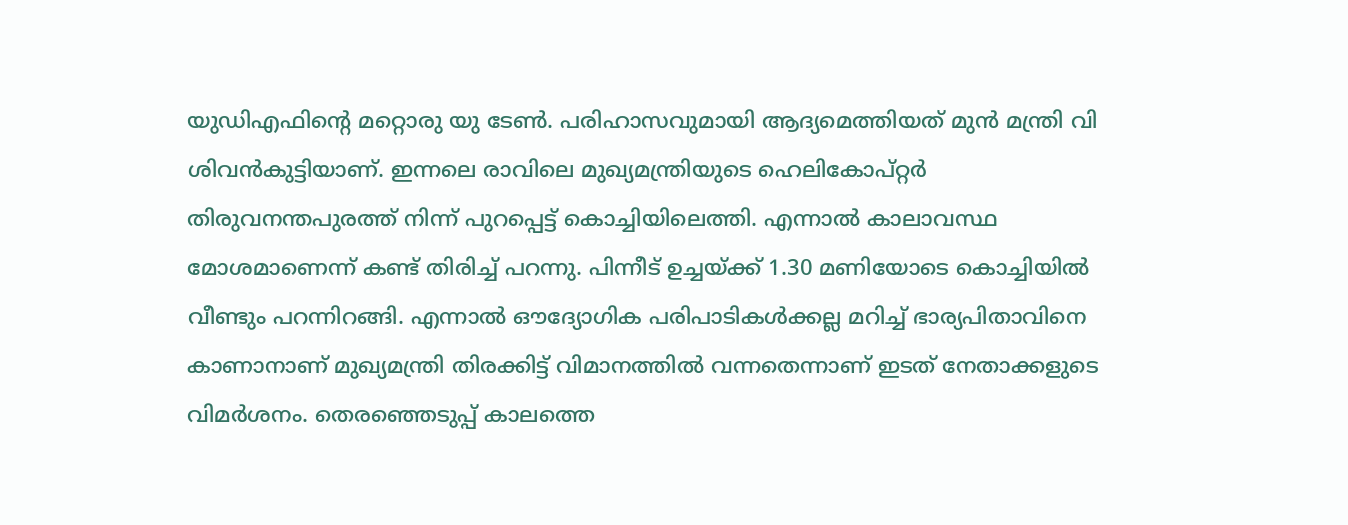യുഡിഎഫിന്റെ മറ്റൊരു യു ടേൺ. പരിഹാസവുമായി ആദ്യമെത്തിയത് മുൻ മന്ത്രി വി ശിവൻകുട്ടിയാണ്. ഇന്നലെ രാവിലെ മുഖ്യമന്ത്രിയുടെ ഹെലികോപ്റ്റർ തിരുവനന്തപുരത്ത് നിന്ന് പുറപ്പെട്ട് കൊച്ചിയിലെത്തി. എന്നാൽ കാലാവസ്ഥ മോശമാണെന്ന് കണ്ട് തിരിച്ച് പറന്നു. പിന്നീട് ഉച്ചയ്ക്ക് 1.30 മണിയോടെ കൊച്ചിയിൽ വീണ്ടും പറന്നിറങ്ങി. എന്നാൽ ഔദ്യോഗിക പരിപാടികൾക്കല്ല മറിച്ച് ഭാര്യപിതാവിനെ കാണാനാണ് മുഖ്യമന്ത്രി തിരക്കിട്ട് വിമാനത്തിൽ വന്നതെന്നാണ് ഇടത് നേതാക്കളുടെ വിമർശനം. തെരഞ്ഞെടുപ്പ് കാലത്തെ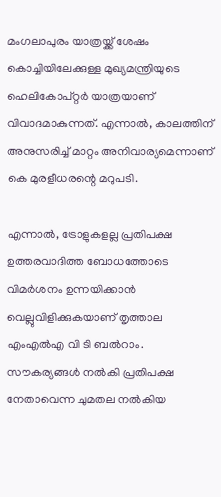മംഗലാപുരം യാത്രയ്ക്ക് ശേഷം കൊച്ചിയിലേക്കുള്ള മുഖ്യമന്ത്രിയുടെ ഹെലികോപ്റ്റർ യാത്രയാണ് വിവാദമാകുന്നത്. എന്നാൽ, കാലത്തിന് അനുസരിച്ച് മാറ്റം അനിവാര്യമെന്നാണ് കെ മുരളീധരന്റെ മറുപടി.

എന്നാൽ, ട്രോളുകളല്ല പ്രതിപക്ഷ ഉത്തരവാദിത്ത ബോധത്തോടെ വിമർശനം ഉന്നയിക്കാൻ വെല്ലുവിളിക്കുകയാണ് തൃത്താല എംഎൽഎ വി ടി ബൽറാം. സൗകര്യങ്ങൾ നൽകി പ്രതിപക്ഷ നേതാവെന്ന ചുമതല നൽകിയ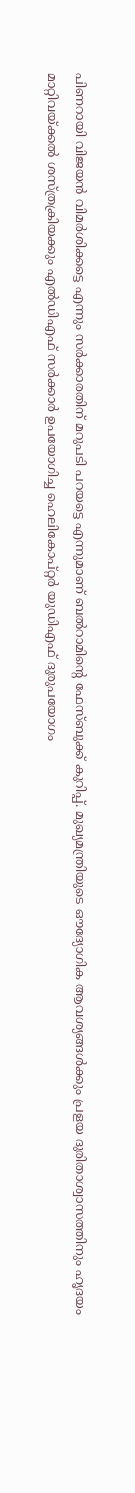പിണറായി വിജയൻ വിമർശിക്കട്ടെ എന്നും സർക്കാരതിന് മറുപടി പറയട്ടെ എന്നുമാണ് ബൽറാമിന്റെ ഫേസ്ബുക്ക് കുറിപ്പ്. മുഖ്യമന്ത്രിയുടെ ഔദ്യോഗിക ആവശ്യങ്ങൾക്കും പ്രളയ ദുരിതാശ്വാസത്തിനും ഹൃദയം മാറ്റിവയ്ക്കൽ ശസ്ത്രക്രിയക്കും എൽഡിഎഫ് സർക്കാർ ഉപയോഗിച്ച ഹെലികോപ്റ്റർ യുഡിഎഫ് ദുരുപയോഗം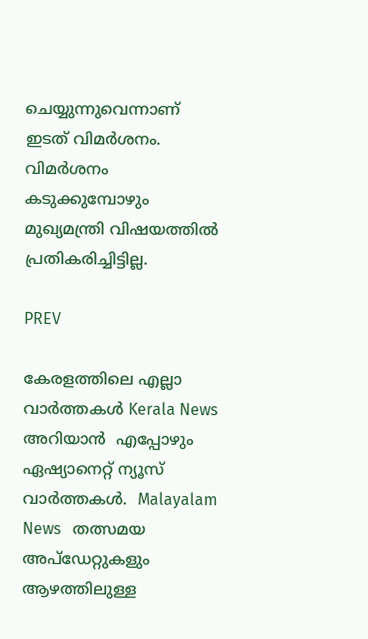ചെയ്യുന്നുവെന്നാണ് ഇടത് വിമർശനം. വിമർശനം കടുക്കുമ്പോഴും മുഖ്യമന്ത്രി വിഷയത്തില്‍ പ്രതികരിച്ചിട്ടില്ല.

PREV

കേരളത്തിലെ എല്ലാ വാർത്തകൾ Kerala News അറിയാൻ  എപ്പോഴും ഏഷ്യാനെറ്റ് ന്യൂസ് വാർത്തകൾ.  Malayalam News   തത്സമയ അപ്‌ഡേറ്റുകളും ആഴത്തിലുള്ള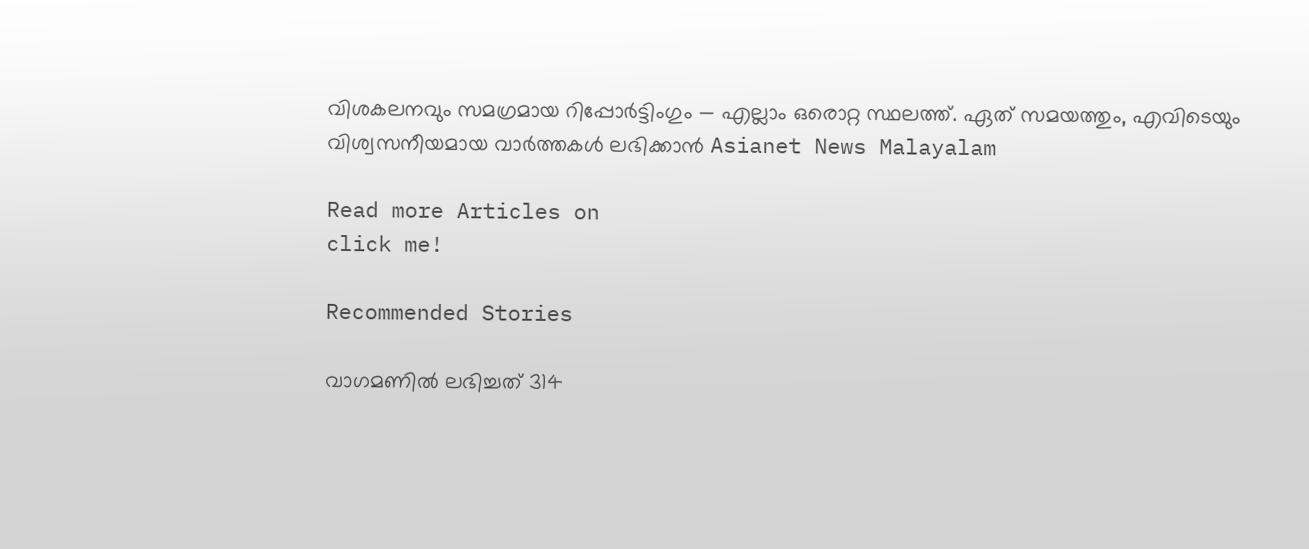വിശകലനവും സമഗ്രമായ റിപ്പോർട്ടിംഗും — എല്ലാം ഒരൊറ്റ സ്ഥലത്ത്. ഏത് സമയത്തും, എവിടെയും വിശ്വസനീയമായ വാർത്തകൾ ലഭിക്കാൻ Asianet News Malayalam

Read more Articles on
click me!

Recommended Stories

വാഗമണിൽ ലഭിച്ചത് 314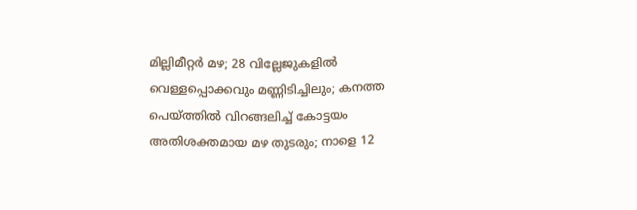മില്ലിമീറ്റർ മഴ; 28 വില്ലേജുകളിൽ വെള്ളപ്പൊക്കവും മണ്ണിടിച്ചിലും; കനത്ത പെയ്ത്തിൽ വിറങ്ങലിച്ച് കോട്ടയം
അതിശക്തമായ മഴ തുടരും; നാളെ 12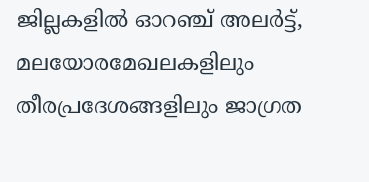ജില്ലകളിൽ ഓറഞ്ച് അലര്‍ട്ട്, മലയോരമേഖലകളിലും തീരപ്രദേശങ്ങളിലും ജാഗ്രത